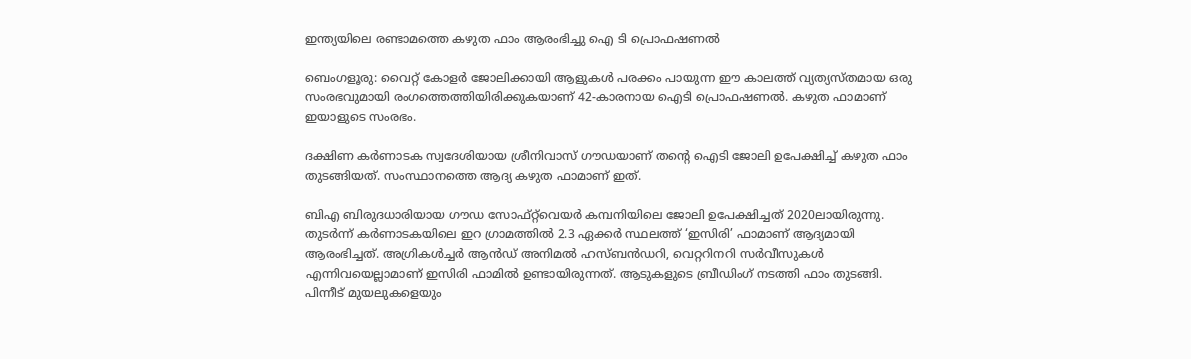ഇന്ത്യയിലെ രണ്ടാമത്തെ കഴുത ഫാം ആരംഭിച്ചു ഐ ടി പ്രൊഫഷണൽ

ബെംഗളൂരു: വൈറ്റ് കോളർ ജോലിക്കായി ആളുകൾ പരക്കം പായുന്ന ഈ കാലത്ത് വ്യത്യസ്തമായ ഒരു സംരഭവുമായി രംഗത്തെത്തിയിരിക്കുകയാണ് 42-കാരനായ ഐടി പ്രൊഫഷണൽ. കഴുത ഫാമാണ് ഇയാളുടെ സംരഭം.

ദക്ഷിണ കർണാടക സ്വദേശിയായ ശ്രീനിവാസ് ഗൗഡയാണ് തന്റെ ഐടി ജോലി ഉപേക്ഷിച്ച് കഴുത ഫാം തുടങ്ങിയത്. സംസ്ഥാനത്തെ ആദ്യ കഴുത ഫാമാണ് ഇത്.

ബിഎ ബിരുദധാരിയായ ഗൗഡ സോഫ്റ്റ്‌വെയർ കമ്പനിയിലെ ജോലി ഉപേക്ഷിച്ചത് 2020ലായിരുന്നു. തുടർന്ന് കർണാടകയിലെ ഇറ ഗ്രാമത്തിൽ 2.3 ഏക്കർ സ്ഥലത്ത് ‘ഇസിരി’ ഫാമാണ് ആദ്യമായി ആരംഭിച്ചത്. അഗ്രികൾച്ചർ ആൻഡ് അനിമൽ ഹസ്ബൻഡറി, വെറ്ററിനറി സർവീസുകൾ എന്നിവയെല്ലാമാണ് ഇസിരി ഫാമിൽ ഉണ്ടായിരുന്നത്. ആടുകളുടെ ബ്രീഡിംഗ് നടത്തി ഫാം തുടങ്ങി. പിന്നീട് മുയലുകളെയും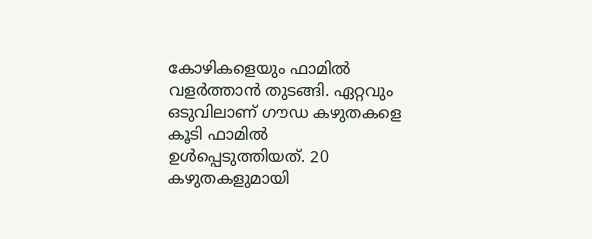കോഴികളെയും ഫാമിൽ വളർത്താൻ തുടങ്ങി. ഏറ്റവും ഒടുവിലാണ് ഗൗഡ കഴുതകളെ കൂടി ഫാമിൽ ഉൾപ്പെടുത്തിയത്. 20 കഴുതകളുമായി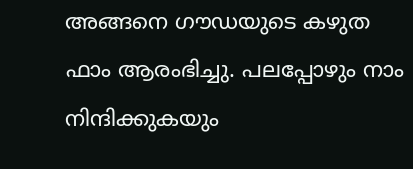അങ്ങനെ ഗൗഡയുടെ കഴുത ഫാം ആരംഭിച്ചു. പലപ്പോഴും നാം നിന്ദിക്കുകയും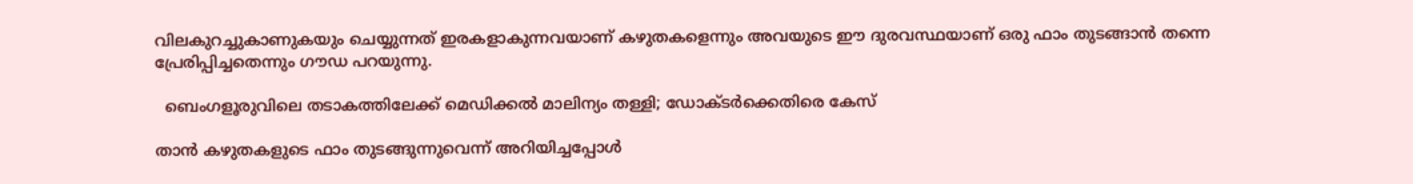വിലകുറച്ചുകാണുകയും ചെയ്യുന്നത് ഇരകളാകുന്നവയാണ് കഴുതകളെന്നും അവയുടെ ഈ ദുരവസ്ഥയാണ് ഒരു ഫാം തുടങ്ങാൻ തന്നെ പ്രേരിപ്പിച്ചതെന്നും ഗൗഡ പറയുന്നു.

  ബെംഗളൂരുവിലെ തടാകത്തിലേക്ക് മെഡിക്കൽ മാലിന്യം തള്ളി; ഡോക്ടർക്കെതിരെ കേസ്

താൻ കഴുതകളുടെ ഫാം തുടങ്ങുന്നുവെന്ന് അറിയിച്ചപ്പോൾ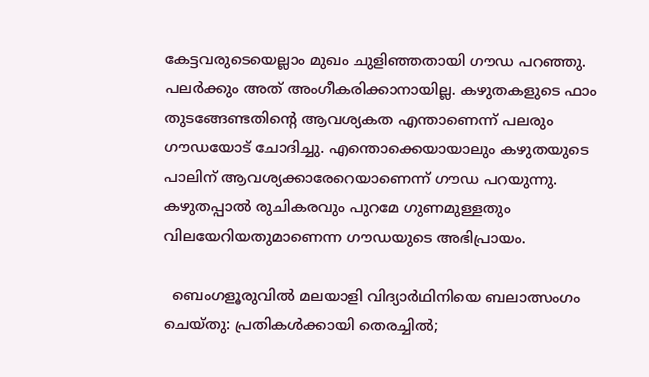കേട്ടവരുടെയെല്ലാം മുഖം ചുളിഞ്ഞതായി ഗൗഡ പറഞ്ഞു. പലർക്കും അത് അംഗീകരിക്കാനായില്ല. കഴുതകളുടെ ഫാം തുടങ്ങേണ്ടതിന്റെ ആവശ്യകത എന്താണെന്ന് പലരും ഗൗഡയോട് ചോദിച്ചു. എന്തൊക്കെയായാലും കഴുതയുടെ പാലിന് ആവശ്യക്കാരേറെയാണെന്ന് ഗൗഡ പറയുന്നു. കഴുതപ്പാൽ രുചികരവും പുറമേ ഗുണമുള്ളതും വിലയേറിയതുമാണെന്ന ഗൗഡയുടെ അഭിപ്രായം.

  ബെംഗളൂരുവിൽ മലയാളി വിദ്യാർഥിനിയെ ബലാത്സംഗം ചെയ്തു: പ്രതികൾക്കായി തെരച്ചിൽ;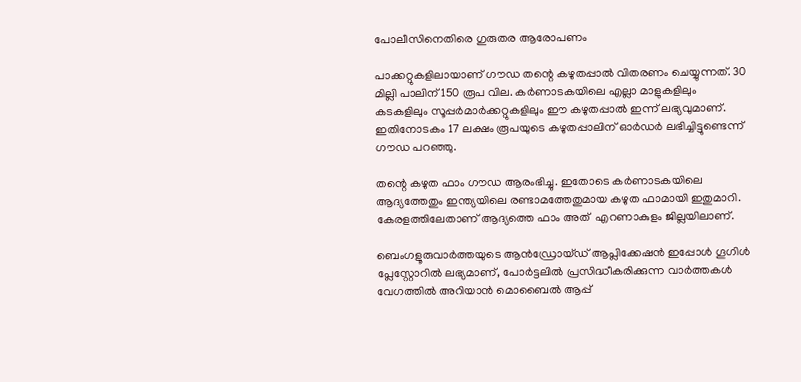പോലീസിനെതിരെ ഗുരുതര ആരോപണം

പാക്കറ്റുകളിലായാണ് ഗൗഡ തന്റെ കഴുതപ്പാൽ വിതരണം ചെയ്യുന്നത്. 30 മില്ലി പാലിന് 150 രൂപ വില. കർണാടകയിലെ എല്ലാ മാളുകളിലും കടകളിലും സൂപ്പർമാർക്കറ്റുകളിലും ഈ കഴുതപ്പാൽ ഇന്ന് ലഭ്യവുമാണ്. ഇതിനോടകം 17 ലക്ഷം രൂപയുടെ കഴുതപ്പാലിന് ഓർഡർ ലഭിച്ചിട്ടുണ്ടെന്ന് ഗൗഡ പറഞ്ഞു.

തന്റെ കഴുത ഫാം ഗൗഡ ആരംഭിച്ചു. ഇതോടെ കർണാടകയിലെ ആദ്യത്തേതും ഇന്ത്യയിലെ രണ്ടാമത്തേതുമായ കഴുത ഫാമായി ഇതുമാറി. കേരളത്തിലേതാണ് ആദ്യത്തെ ഫാം അത്  എറണാകുളം ജില്ലയിലാണ്.

ബെംഗളൂരുവാർത്തയുടെ ആൻഡ്രോയ്ഡ് ആപ്ലിക്കേഷൻ ഇപ്പോൾ ഗൂഗിൾ പ്ലേസ്റ്റോറിൽ ലഭ്യമാണ്, പോർട്ടലിൽ പ്രസിദ്ധീകരിക്കുന്ന വാർത്തകൾ വേഗത്തിൽ അറിയാൻ മൊബൈൽ ആപ്പ്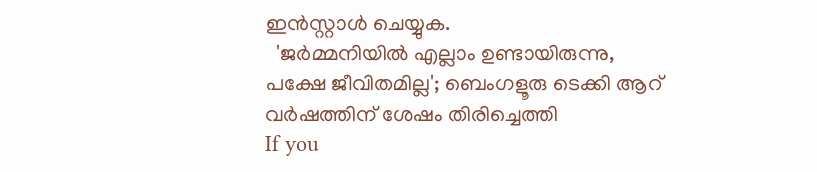ഇൻസ്റ്റാൾ ചെയ്യുക.
  'ജർമ്മനിയിൽ എല്ലാം ഉണ്ടായിരുന്നു, പക്ഷേ ജീവിതമില്ല'; ബെംഗളൂരു ടെക്കി ആറ് വർഷത്തിന് ശേഷം തിരിച്ചെത്തി
If you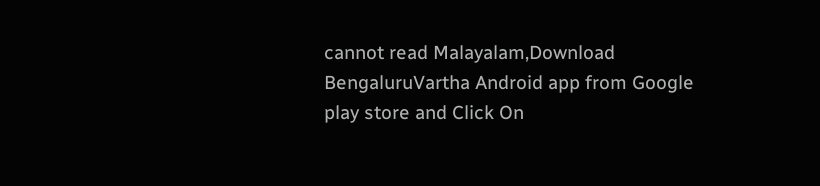cannot read Malayalam,Download BengaluruVartha Android app from Google play store and Click On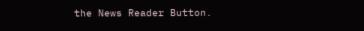the News Reader Button.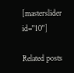[masterslider id="10"]

Related posts